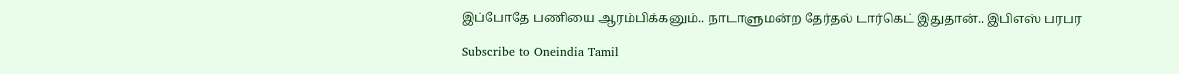இப்போதே பணியை ஆரம்பிக்கனும்.. நாடாளுமன்ற தேர்தல் டார்கெட் இதுதான்.. இபிஎஸ் பரபர

Subscribe to Oneindia Tamil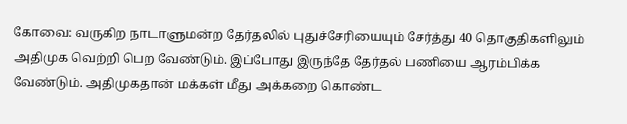கோவை: வருகிற நாடாளுமன்ற தேர்தலில் புதுச்சேரியையும் சேர்த்து 40 தொகுதிகளிலும் அதிமுக வெற்றி பெற வேண்டும். இப்போது இருந்தே தேர்தல் பணியை ஆரம்பிக்க வேண்டும்‌. அதிமுகதான் மக்கள் மீது அக்கறை கொண்ட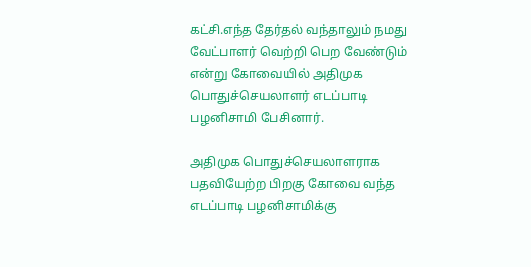கட்சி.எந்த தேர்தல் வந்தாலும் நமது வேட்பாளர் வெற்றி பெற வேண்டும் என்று கோவையில் அதிமுக பொதுச்செயலாளர் எடப்பாடி பழனிசாமி பேசினார்.

அதிமுக பொதுச்செயலாளராக பதவியேற்ற பிறகு கோவை வந்த எடப்பாடி பழனிசாமிக்கு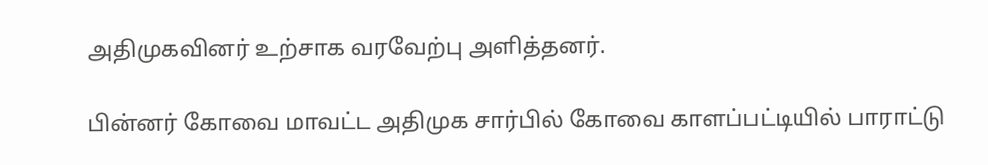அதிமுகவினர் உற்சாக வரவேற்பு அளித்தனர்.

பின்னர் கோவை மாவட்ட அதிமுக சார்பில் கோவை காளப்பட்டியில் பாராட்டு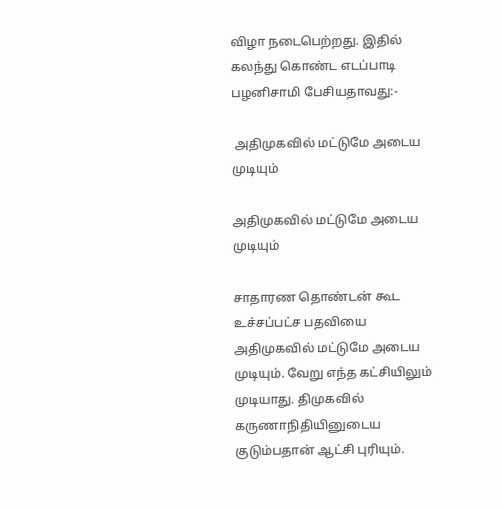விழா நடைபெற்றது. இதில் கலந்து கொண்ட எடப்பாடி பழனிசாமி பேசியதாவது:-

 அதிமுகவில் மட்டுமே அடைய முடியும்

அதிமுகவில் மட்டுமே அடைய முடியும்

சாதாரண தொண்டன் கூட உச்சப்பட்ச பதவியை அதிமுகவில் மட்டுமே அடைய முடியும். வேறு எந்த கட்சியிலும் முடியாது. திமுகவில் கருணாநிதியினுடைய குடும்பதான் ஆட்சி புரியும்.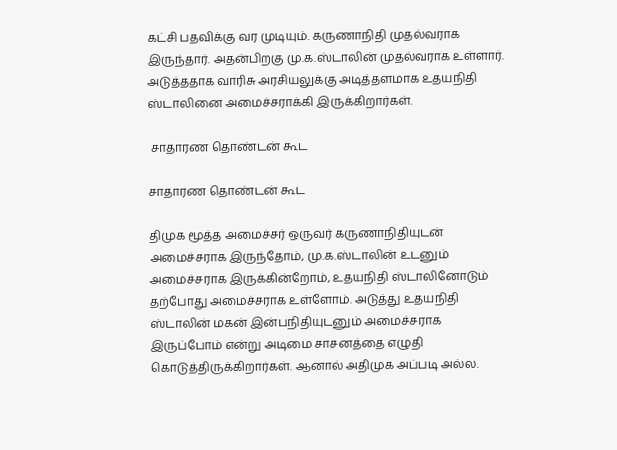கட்சி பதவிக்கு வர முடியும். கருணாநிதி முதல்வராக இருந்தார். அதன்பிறகு மு.க.ஸ்டாலின் முதல்வராக உள்ளார். அடுத்ததாக வாரிசு அரசியலுக்கு அடித்தளமாக உதயநிதி ஸ்டாலினை அமைச்சராக்கி இருக்கிறார்கள்.

 சாதாரண தொண்டன் கூட

சாதாரண தொண்டன் கூட

திமுக மூத்த அமைச்சர் ஒருவர் கருணாநிதியுடன் அமைச்சராக இருந்தோம், மு.க.ஸ்டாலின் உடனும் அமைச்சராக இருக்கின்றோம், உதயநிதி ஸ்டாலினோடும் தற்போது அமைச்சராக உள்ளோம். அடுத்து உதயநிதி ஸ்டாலின் மகன் இன்பநிதியுடனும் அமைச்சராக இருப்போம் என்று அடிமை சாசனத்தை எழுதி கொடுத்திருக்கிறார்கள். ஆனால் அதிமுக அப்படி அல்ல.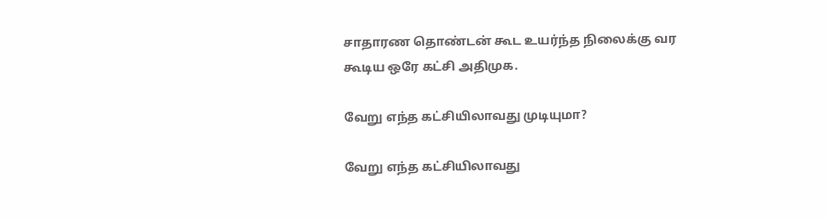சாதாரண தொண்டன் கூட உயர்ந்த நிலைக்கு வர கூடிய ஒரே கட்சி அதிமுக.

வேறு எந்த கட்சியிலாவது முடியுமா?

வேறு எந்த கட்சியிலாவது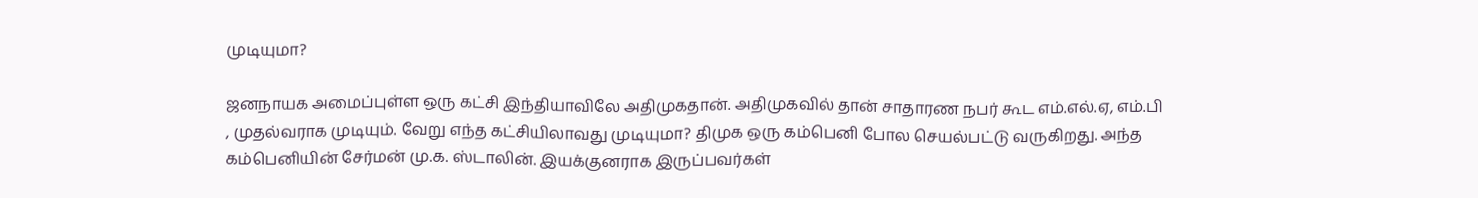முடியுமா?

ஜனநாயக அமைப்புள்ள ஒரு கட்சி இந்தியாவிலே அதிமுகதான். அதிமுகவில் தான் சாதாரண நபர் கூட எம்.எல்.ஏ, எம்.பி , முதல்வராக முடியும். வேறு எந்த கட்சியிலாவது முடியுமா? திமுக ஒரு கம்பெனி போல செயல்பட்டு வருகிறது. அந்த கம்பெனியின் சேர்மன் மு.க. ஸ்டாலின். இயக்குனராக இருப்பவர்கள்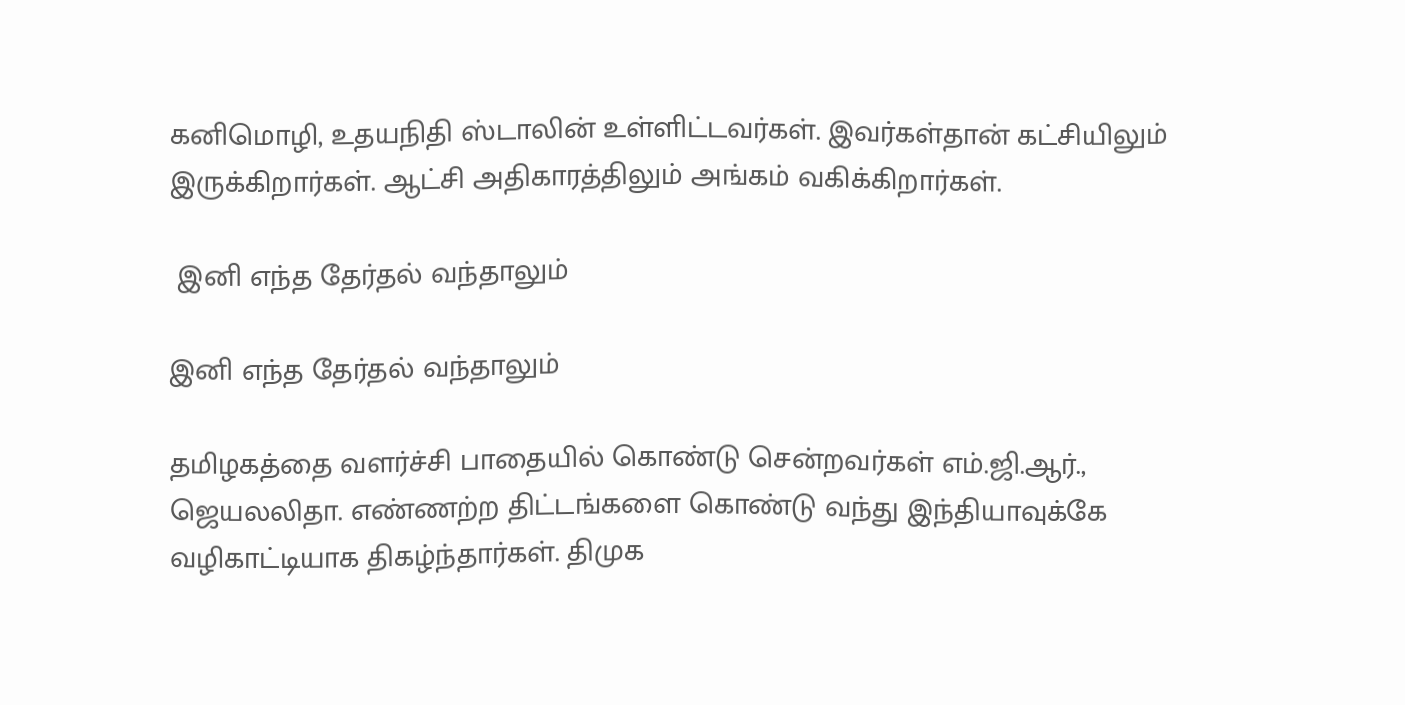கனிமொழி, உதயநிதி ஸ்டாலின் உள்ளிட்டவர்கள். இவர்கள்தான் கட்சியிலும் இருக்கிறார்கள். ஆட்சி அதிகாரத்திலும் அங்கம் வகிக்கிறார்கள்.

 இனி எந்த தேர்தல் வந்தாலும்

இனி எந்த தேர்தல் வந்தாலும்

தமிழகத்தை வளர்ச்சி பாதையில் கொண்டு சென்றவர்கள் எம்.ஜி.ஆர்., ஜெயலலிதா. எண்ணற்ற திட்டங்களை கொண்டு வந்து இந்தியாவுக்கே வழிகாட்டியாக திகழ்ந்தார்கள். திமுக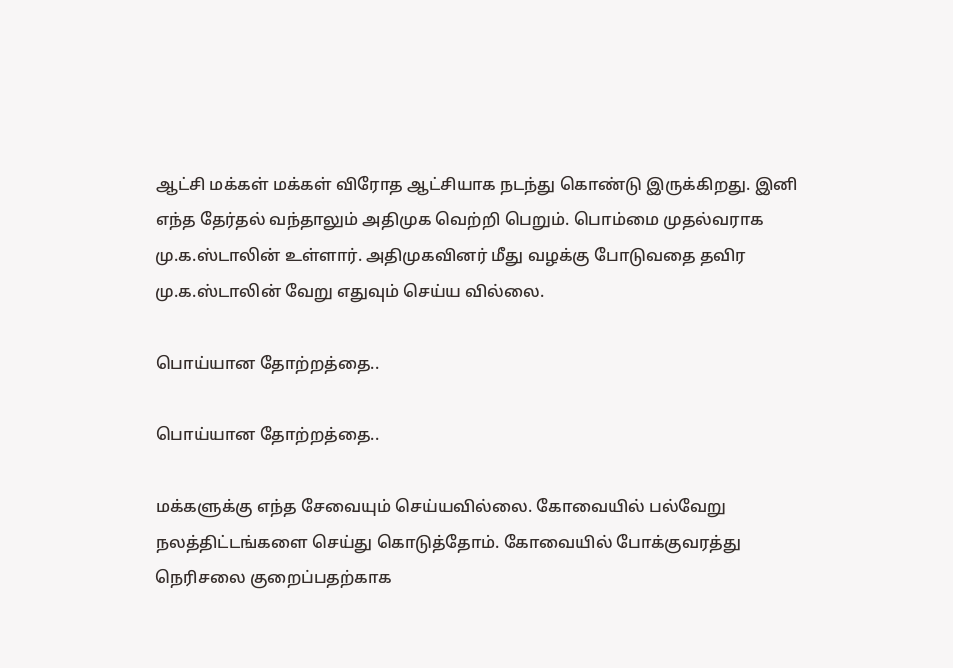ஆட்சி மக்கள் மக்கள் விரோத ஆட்சியாக நடந்து கொண்டு இருக்கிறது. இனி எந்த தேர்தல் வந்தாலும் அதிமுக வெற்றி பெறும். பொம்மை முதல்வராக மு‌.க.ஸ்டாலின் உள்ளார். அதிமுகவினர் மீது வழக்கு போடுவதை தவிர மு.க.ஸ்டாலின் வேறு எதுவும் செய்ய வில்லை.

பொய்யான தோற்றத்தை..

பொய்யான தோற்றத்தை..

மக்களுக்கு எந்த சேவையும் செய்யவில்லை. கோவையில் பல்வேறு நலத்திட்டங்களை செய்து கொடுத்தோம். கோவையில் போக்குவரத்து நெரிசலை குறைப்பதற்காக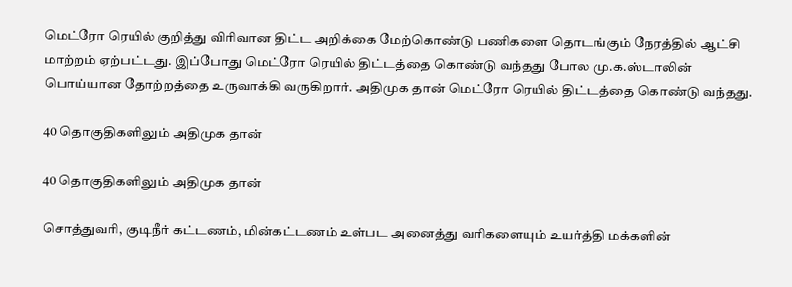மெட்ரோ ரெயில் குறித்து விரிவான திட்ட அறிக்கை மேற்கொண்டு பணிகளை தொடங்கும் நேரத்தில் ஆட்சி மாற்றம் ஏற்பட்டது. இப்போது மெட்ரோ ரெயில் திட்டத்தை கொண்டு வந்தது போல மு.க.ஸ்டாலின் பொய்யான தோற்றத்தை உருவாக்கி வருகிறார். அதிமுக தான் மெட்ரோ ரெயில் திட்டத்தை கொண்டு வந்தது.

40 தொகுதிகளிலும் அதிமுக தான்

40 தொகுதிகளிலும் அதிமுக தான்

சொத்துவரி, குடிநீர் கட்டணம், மின்கட்டணம் உள்பட அனைத்து வரிகளையும் உயர்த்தி மக்களின்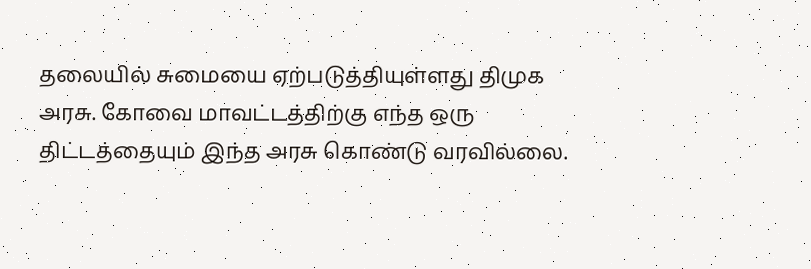தலையில் சுமையை ஏற்படுத்தியுள்ளது திமு‌க அரசு. கோவை மாவட்டத்திற்கு எந்த ஒரு திட்டத்தையும் இந்த அரசு கொண்டு வரவில்லை.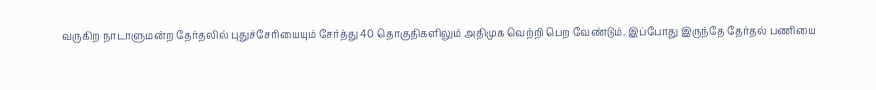வருகிற நாடாளுமன்ற தேர்தலில் புதுச்சேரியையும் சேர்த்து 40 தொகுதிகளிலும் அதிமுக வெற்றி பெற வேண்டும். இப்போது இருந்தே தேர்தல் பணியை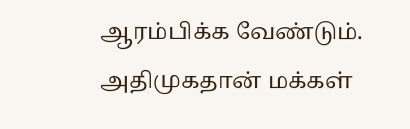ஆரம்பிக்க வேண்டும்‌. அதிமுகதான் மக்கள்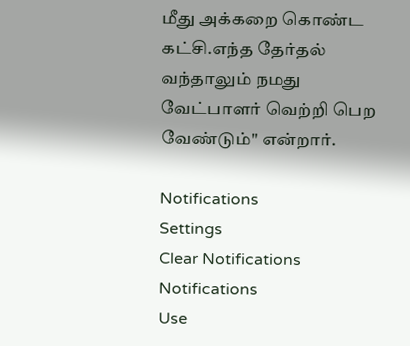மீது அக்கறை கொண்ட கட்சி.எந்த தேர்தல் வந்தாலும் நமது வேட்பாளர் வெற்றி பெற வேண்டும்" என்றார்.

Notifications
Settings
Clear Notifications
Notifications
Use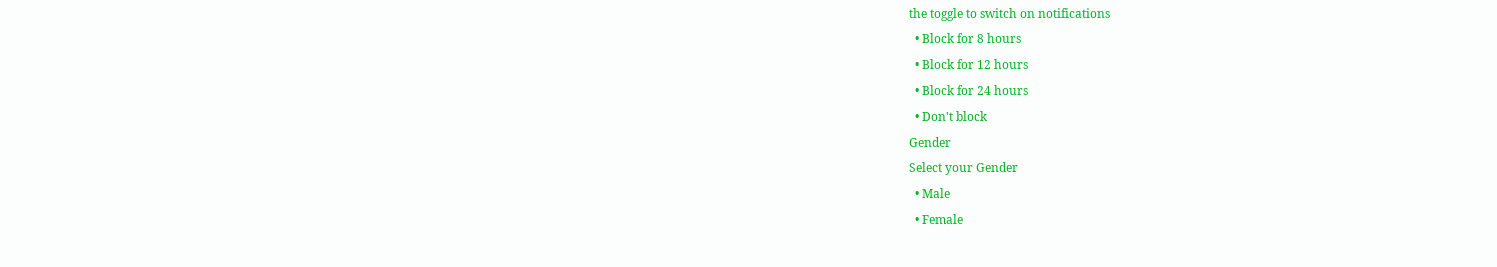the toggle to switch on notifications
  • Block for 8 hours
  • Block for 12 hours
  • Block for 24 hours
  • Don't block
Gender
Select your Gender
  • Male
  • Female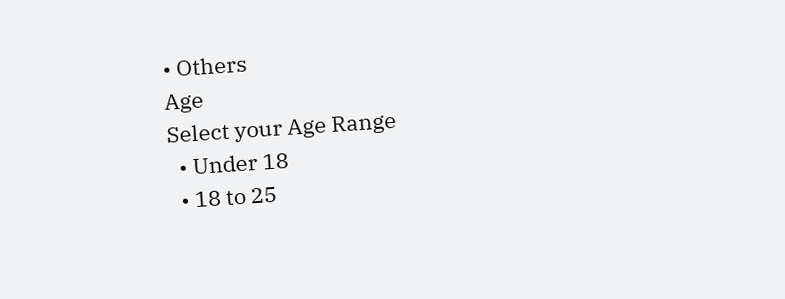• Others
Age
Select your Age Range
  • Under 18
  • 18 to 25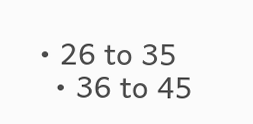• 26 to 35
  • 36 to 45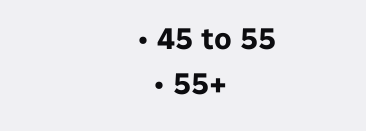• 45 to 55
  • 55+